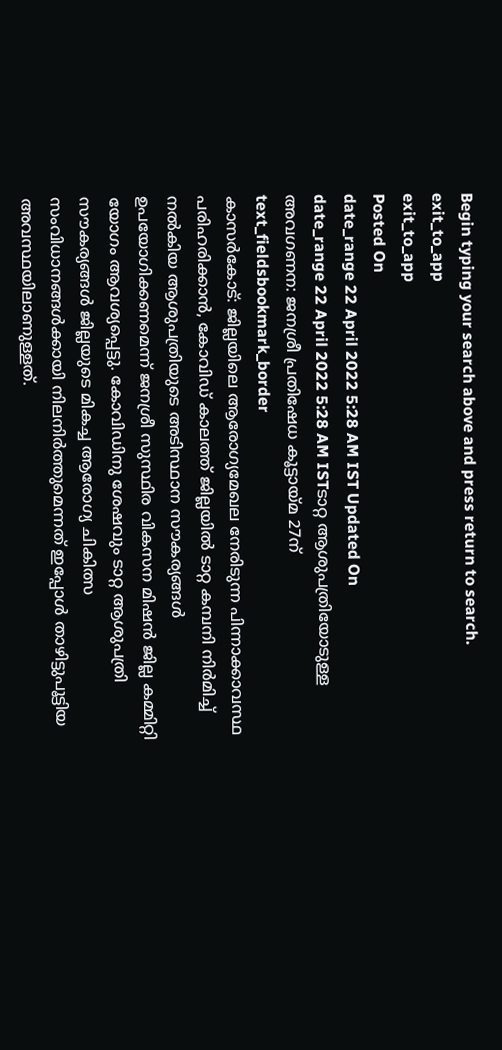Begin typing your search above and press return to search.
exit_to_app
exit_to_app
Posted On
date_range 22 April 2022 5:28 AM IST Updated On
date_range 22 April 2022 5:28 AM ISTടാറ്റ ആശുപത്രിയോടുള്ള അവഗണന: ജനശ്രീ പ്രതിഷേധ കൂട്ടായ്മ 27ന്
text_fieldsbookmark_border
കാസർകോട്: ജില്ലയിലെ ആരോഗ്യമേഖല നേരിടുന്ന പിന്നാക്കാവസ്ഥ പരിഹരിക്കാൻ, കോവിഡ് കാലത്ത് ജില്ലയിൽ ടാറ്റ കമ്പനി നിർമിച്ച് നൽകിയ ആശുപത്രിയുടെ അടിസ്ഥാന സൗകര്യങ്ങൾ ഉപയോഗിക്കണമെന്ന് ജനശ്രീ സുസ്ഥിര വികസന മിഷൻ ജില്ല കമ്മിറ്റി യോഗം ആവശ്യപ്പെട്ടു. കോവിഡിനു ശേഷവും ടാറ്റ ആശുപത്രി സൗകര്യങ്ങൾ ജില്ലയുടെ മികച്ച ആരോഗ്യ ചികിത്സ സംവിധാനങ്ങൾക്കായി നിലനിർത്തുമെന്നത് ഇപ്പോൾ താഴിട്ടുപൂട്ടിയ അവസ്ഥയിലാണുള്ളത്.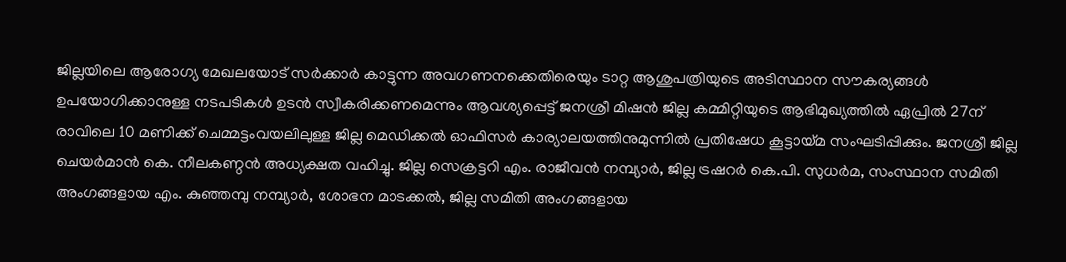ജില്ലയിലെ ആരോഗ്യ മേഖലയോട് സർക്കാർ കാട്ടുന്ന അവഗണനക്കെതിരെയും ടാറ്റ ആശുപത്രിയുടെ അടിസ്ഥാന സൗകര്യങ്ങൾ ഉപയോഗിക്കാനുള്ള നടപടികൾ ഉടൻ സ്വീകരിക്കണമെന്നും ആവശ്യപ്പെട്ട് ജനശ്രീ മിഷൻ ജില്ല കമ്മിറ്റിയുടെ ആഭിമുഖ്യത്തിൽ ഏപ്രിൽ 27ന് രാവിലെ 10 മണിക്ക് ചെമ്മട്ടംവയലിലുള്ള ജില്ല മെഡിക്കൽ ഓഫിസർ കാര്യാലയത്തിനുമുന്നിൽ പ്രതിഷേധ കൂട്ടായ്മ സംഘടിപ്പിക്കും. ജനശ്രീ ജില്ല ചെയർമാൻ കെ. നീലകണ്ഠൻ അധ്യക്ഷത വഹിച്ചു. ജില്ല സെക്രട്ടറി എം. രാജീവൻ നമ്പ്യാർ, ജില്ല ട്രഷറർ കെ.പി. സുധർമ, സംസ്ഥാന സമിതി അംഗങ്ങളായ എം. കുഞ്ഞമ്പു നമ്പ്യാർ, ശോഭന മാടക്കൽ, ജില്ല സമിതി അംഗങ്ങളായ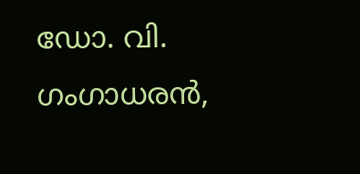ഡോ. വി. ഗംഗാധരൻ,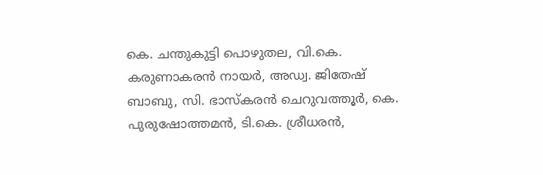കെ. ചന്തുകുട്ടി പൊഴുതല, വി.കെ. കരുണാകരൻ നായർ, അഡ്വ. ജിതേഷ് ബാബു, സി. ഭാസ്കരൻ ചെറുവത്തൂർ, കെ. പുരുഷോത്തമൻ, ടി.കെ. ശ്രീധരൻ,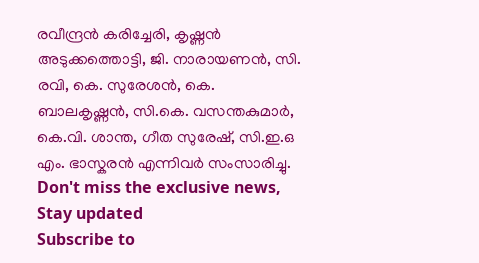രവീന്ദ്രൻ കരിച്ചേരി, കൃഷ്ണൻ അടുക്കത്തൊട്ടി, ജി. നാരായണൻ, സി. രവി, കെ. സുരേശൻ, കെ. ബാലകൃഷ്ണൻ, സി.കെ. വസന്തകുമാർ, കെ.വി. ശാന്ത, ഗീത സുരേഷ്, സി.ഇ.ഒ എം. ഭാസ്കരൻ എന്നിവർ സംസാരിച്ചു.
Don't miss the exclusive news, Stay updated
Subscribe to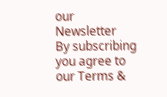our Newsletter
By subscribing you agree to our Terms &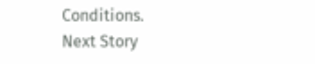Conditions.
Next Story